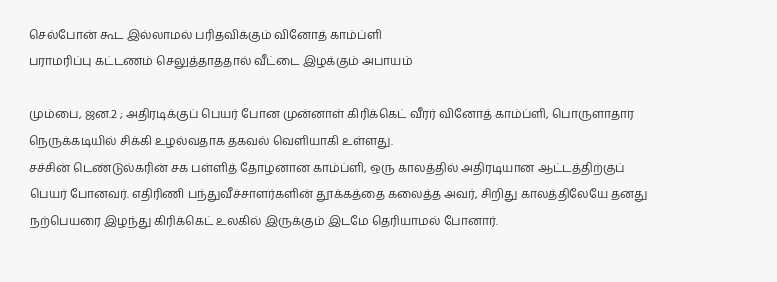செல்போன் கூட இல்லாமல் பரிதவிக்கும் வினோத் காம்ப்ளி
பராமரிப்பு கட்டணம் செலுத்தாததால் வீட்டை இழக்கும் அபாயம்

மும்பை, ஜன.2 ; அதிரடிக்குப் பெயர் போன முன்னாள் கிரிக்கெட் வீரர் வினோத் காம்ப்ளி, பொருளாதார நெருக்கடியில் சிக்கி உழல்வதாக தகவல் வெளியாகி உள்ளது.
சச்சின் டெண்டுல்கரின் சக பள்ளித் தோழனான காம்ப்ளி, ஒரு காலத்தில் அதிரடியான ஆட்டத்திற்குப் பெயர் போனவர். எதிரிணி பந்துவீச்சாளர்களின் தூக்கத்தை கலைத்த அவர், சிறிது காலத்திலேயே தனது நற்பெயரை இழந்து கிரிக்கெட் உலகில் இருக்கும் இடமே தெரியாமல் போனார்.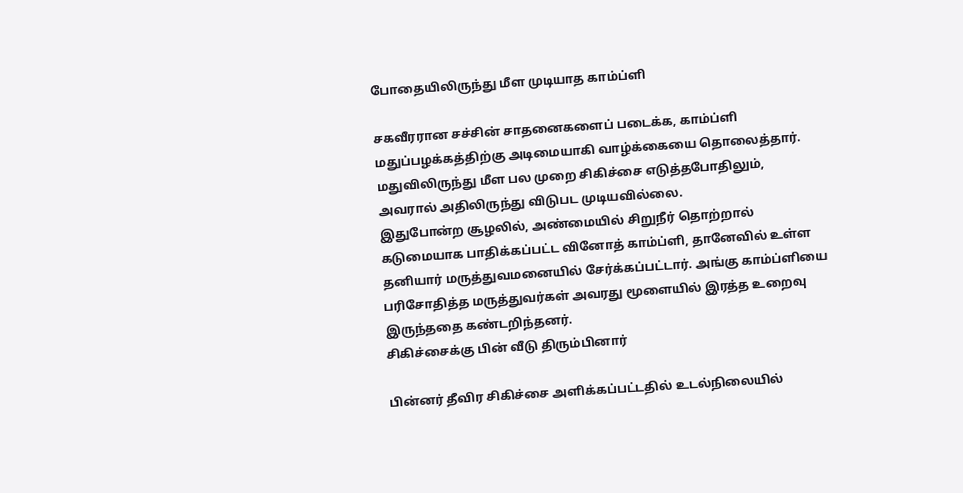போதையிலிருந்து மீள முடியாத காம்ப்ளி

சகவீரரான சச்சின் சாதனைகளைப் படைக்க, காம்ப்ளி மதுப்பழக்கத்திற்கு அடிமையாகி வாழ்க்கையை தொலைத்தார். மதுவிலிருந்து மீள பல முறை சிகிச்சை எடுத்தபோதிலும், அவரால் அதிலிருந்து விடுபட முடியவில்லை.
இதுபோன்ற சூழலில், அண்மையில் சிறுநீர் தொற்றால் கடுமையாக பாதிக்கப்பட்ட வினோத் காம்ப்ளி, தானேவில் உள்ள தனியார் மருத்துவமனையில் சேர்க்கப்பட்டார். அங்கு காம்ப்ளியை பரிசோதித்த மருத்துவர்கள் அவரது மூளையில் இரத்த உறைவு இருந்ததை கண்டறிந்தனர்.
சிகிச்சைக்கு பின் வீடு திரும்பினார்

பின்னர் தீவிர சிகிச்சை அளிக்கப்பட்டதில் உடல்நிலையில்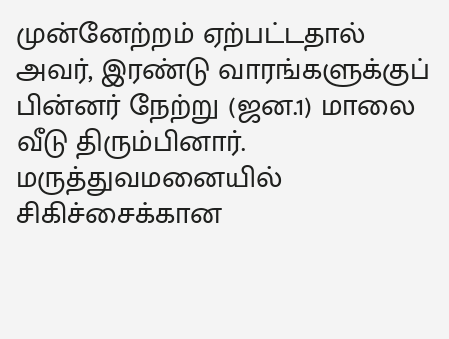முன்னேற்றம் ஏற்பட்டதால் அவர், இரண்டு வாரங்களுக்குப் பின்னர் நேற்று (ஜன.1) மாலை வீடு திரும்பினார். மருத்துவமனையில் சிகிச்சைக்கான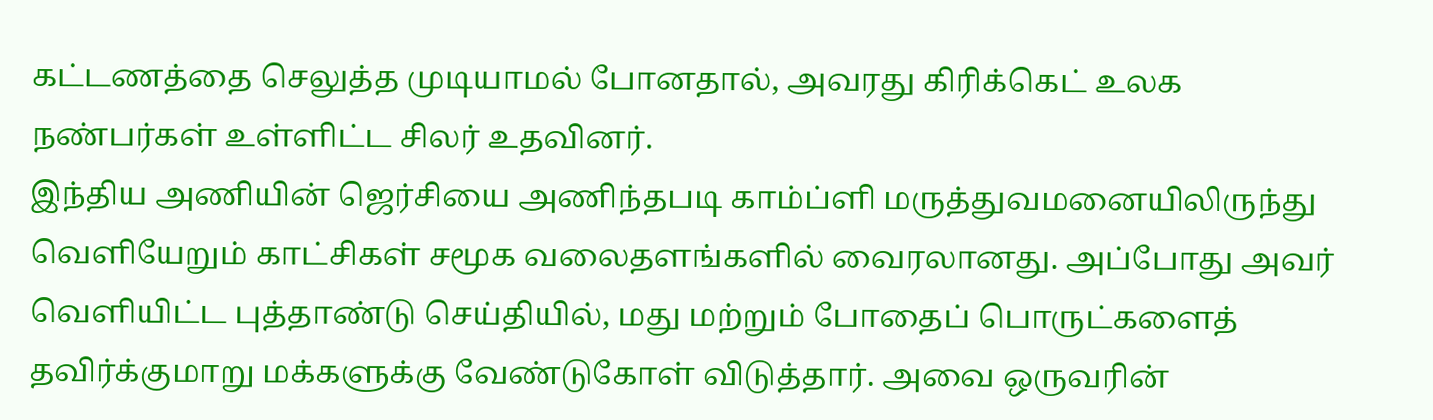கட்டணத்தை செலுத்த முடியாமல் போனதால், அவரது கிரிக்கெட் உலக நண்பர்கள் உள்ளிட்ட சிலர் உதவினர்.
இந்திய அணியின் ஜெர்சியை அணிந்தபடி காம்ப்ளி மருத்துவமனையிலிருந்து வெளியேறும் காட்சிகள் சமூக வலைதளங்களில் வைரலானது. அப்போது அவர் வெளியிட்ட புத்தாண்டு செய்தியில், மது மற்றும் போதைப் பொருட்களைத் தவிர்க்குமாறு மக்களுக்கு வேண்டுகோள் விடுத்தார். அவை ஒருவரின்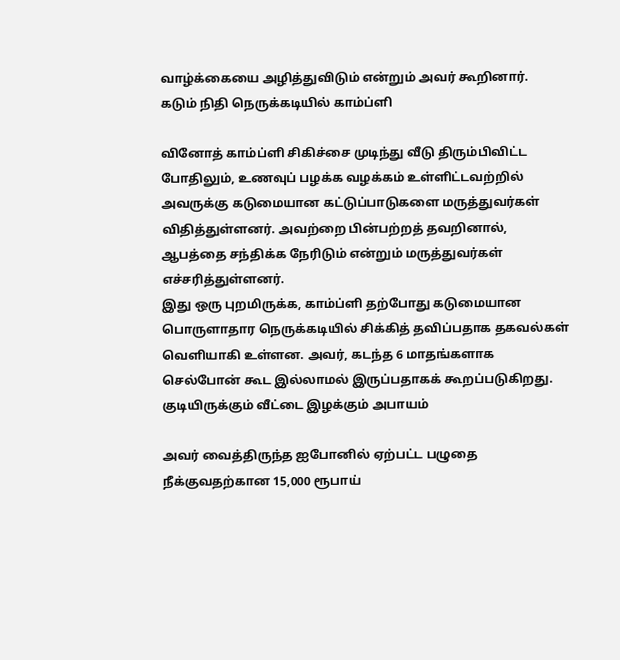வாழ்க்கையை அழித்துவிடும் என்றும் அவர் கூறினார்.
கடும் நிதி நெருக்கடியில் காம்ப்ளி

வினோத் காம்ப்ளி சிகிச்சை முடிந்து வீடு திரும்பிவிட்ட போதிலும், உணவுப் பழக்க வழக்கம் உள்ளிட்டவற்றில் அவருக்கு கடுமையான கட்டுப்பாடுகளை மருத்துவர்கள் விதித்துள்ளனர். அவற்றை பின்பற்றத் தவறினால், ஆபத்தை சந்திக்க நேரிடும் என்றும் மருத்துவர்கள் எச்சரித்துள்ளனர்.
இது ஒரு புறமிருக்க, காம்ப்ளி தற்போது கடுமையான பொருளாதார நெருக்கடியில் சிக்கித் தவிப்பதாக தகவல்கள் வெளியாகி உள்ளன. அவர், கடந்த 6 மாதங்களாக செல்போன் கூட இல்லாமல் இருப்பதாகக் கூறப்படுகிறது.
குடியிருக்கும் வீட்டை இழக்கும் அபாயம்

அவர் வைத்திருந்த ஐபோனில் ஏற்பட்ட பழுதை நீக்குவதற்கான 15,000 ரூபாய்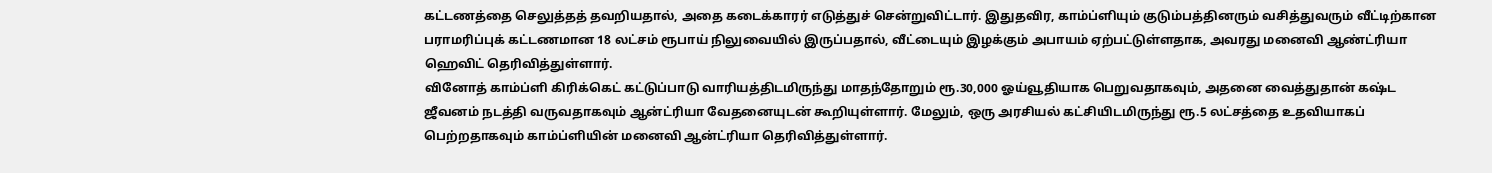கட்டணத்தை செலுத்தத் தவறியதால், அதை கடைக்காரர் எடுத்துச் சென்றுவிட்டார். இதுதவிர, காம்ப்ளியும் குடும்பத்தினரும் வசித்துவரும் வீட்டிற்கான பராமரிப்புக் கட்டணமான 18 லட்சம் ரூபாய் நிலுவையில் இருப்பதால், வீட்டையும் இழக்கும் அபாயம் ஏற்பட்டுள்ளதாக, அவரது மனைவி ஆண்ட்ரியா ஹெவிட் தெரிவித்துள்ளார்.
வினோத் காம்ப்ளி கிரிக்கெட் கட்டுப்பாடு வாரியத்திடமிருந்து மாதந்தோறும் ரூ.30,000 ஓய்வூதியாக பெறுவதாகவும், அதனை வைத்துதான் கஷ்ட ஜீவனம் நடத்தி வருவதாகவும் ஆன்ட்ரியா வேதனையுடன் கூறியுள்ளார். மேலும், ஒரு அரசியல் கட்சியிடமிருந்து ரூ.5 லட்சத்தை உதவியாகப் பெற்றதாகவும் காம்ப்ளியின் மனைவி ஆன்ட்ரியா தெரிவித்துள்ளார்.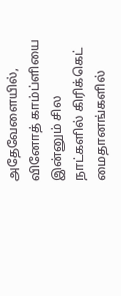அதேவேளையில், வினோத் காம்ப்ளியை இன்னும் சில நாட்களில் கிரிக்கெட் மைதானங்களில்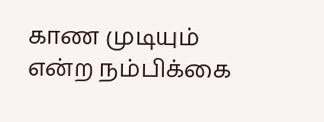காண முடியும் என்ற நம்பிக்கை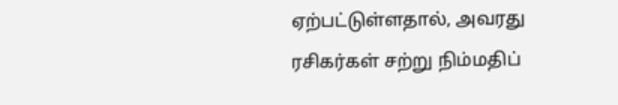ஏற்பட்டுள்ளதால், அவரது ரசிகர்கள் சற்று நிம்மதிப்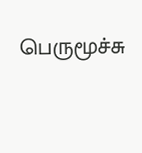பெருமூச்சு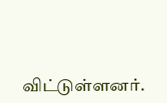விட்டுள்ளனர்.